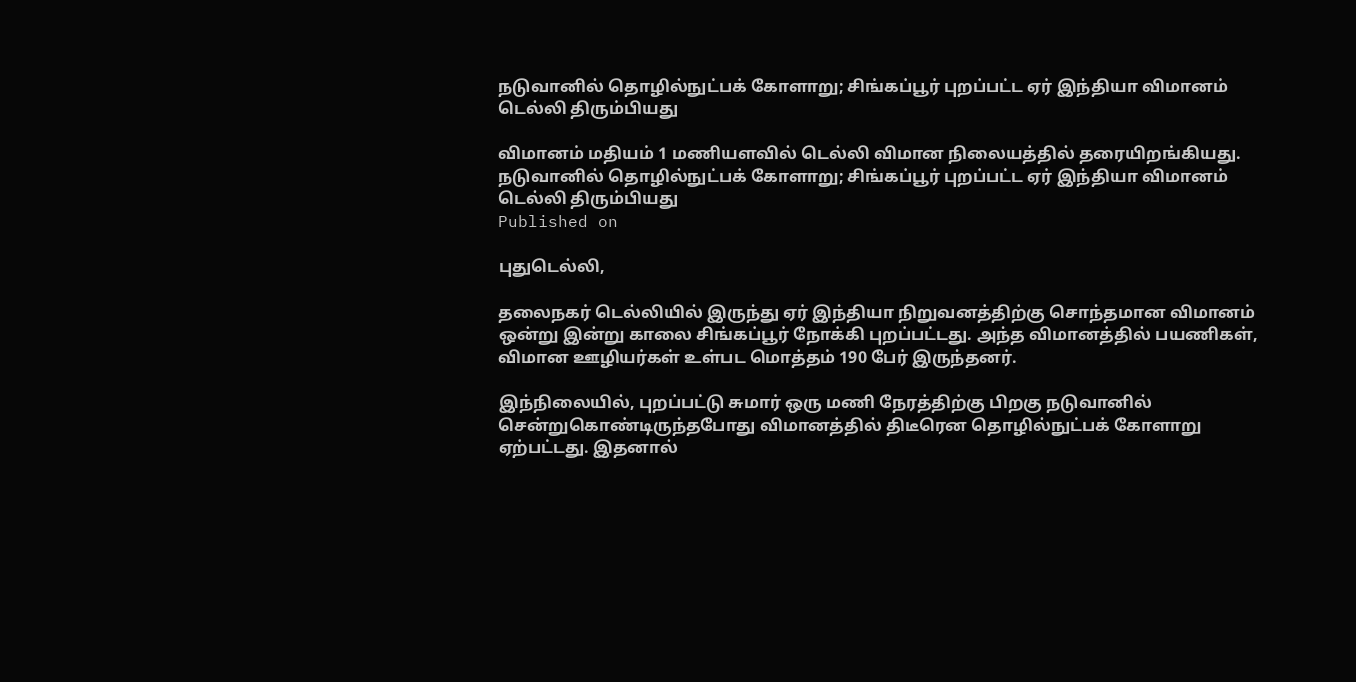நடுவானில் தொழில்நுட்பக் கோளாறு; சிங்கப்பூர் புறப்பட்ட ஏர் இந்தியா விமானம் டெல்லி திரும்பியது

விமானம் மதியம் 1 மணியளவில் டெல்லி விமான நிலையத்தில் தரையிறங்கியது.
நடுவானில் தொழில்நுட்பக் கோளாறு; சிங்கப்பூர் புறப்பட்ட ஏர் இந்தியா விமானம் டெல்லி திரும்பியது
Published on

புதுடெல்லி,

தலைநகர் டெல்லியில் இருந்து ஏர் இந்தியா நிறுவனத்திற்கு சொந்தமான விமானம் ஒன்று இன்று காலை சிங்கப்பூர் நோக்கி புறப்பட்டது. அந்த விமானத்தில் பயணிகள், விமான ஊழியர்கள் உள்பட மொத்தம் 190 பேர் இருந்தனர்.

இந்நிலையில், புறப்பட்டு சுமார் ஒரு மணி நேரத்திற்கு பிறகு நடுவானில் சென்றுகொண்டிருந்தபோது விமானத்தில் திடீரென தொழில்நுட்பக் கோளாறு ஏற்பட்டது. இதனால்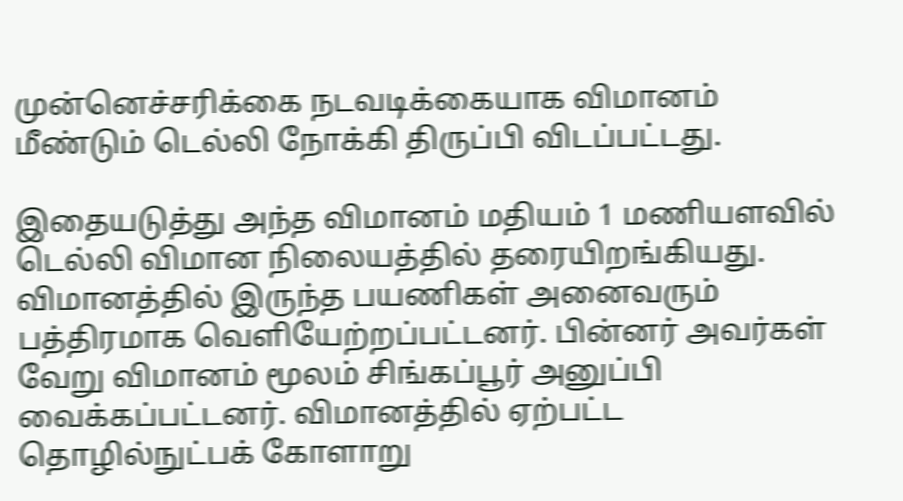முன்னெச்சரிக்கை நடவடிக்கையாக விமானம் மீண்டும் டெல்லி நோக்கி திருப்பி விடப்பட்டது.

இதையடுத்து அந்த விமானம் மதியம் 1 மணியளவில் டெல்லி விமான நிலையத்தில் தரையிறங்கியது. விமானத்தில் இருந்த பயணிகள் அனைவரும் பத்திரமாக வெளியேற்றப்பட்டனர். பின்னர் அவர்கள் வேறு விமானம் மூலம் சிங்கப்பூர் அனுப்பி வைக்கப்பட்டனர். விமானத்தில் ஏற்பட்ட தொழில்நுட்பக் கோளாறு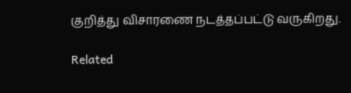குறித்து விசாரணை நடத்தப்பட்டு வருகிறது.

Related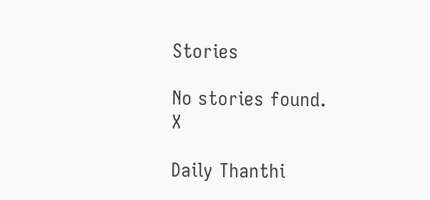Stories

No stories found.
X

Daily Thanthi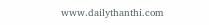www.dailythanthi.com